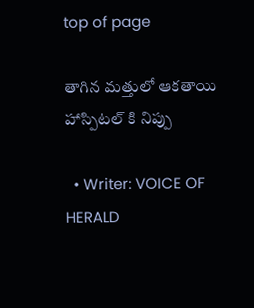top of page

తాగిన మత్తులో ఆకతాయి హాస్పిటల్ కి నిప్పు

  • Writer: VOICE OF HERALD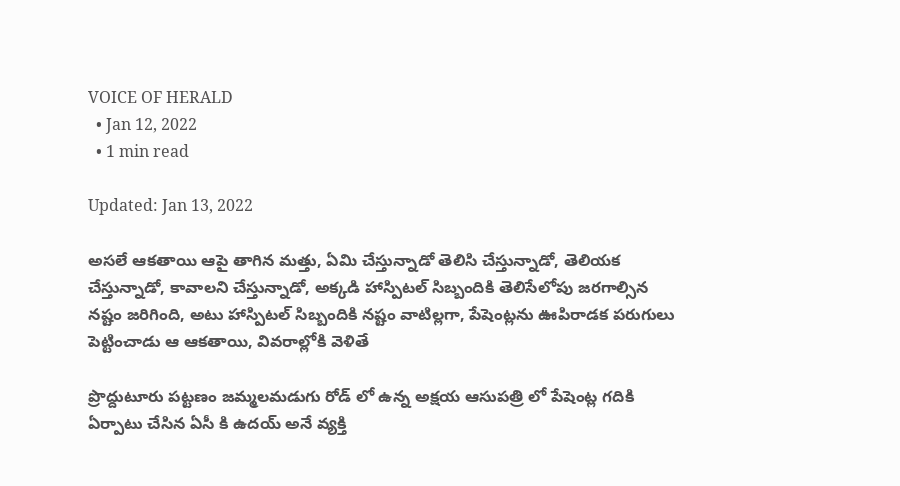VOICE OF HERALD
  • Jan 12, 2022
  • 1 min read

Updated: Jan 13, 2022

అసలే ఆకతాయి ఆపై తాగిన మత్తు, ఏమి చేస్తున్నాడో తెలిసి చేస్తున్నాడో, తెలియక చేస్తున్నాడో, కావాలని చేస్తున్నాడో, అక్కడి హాస్పిటల్ సిబ్బందికి తెలిసేలోపు జరగాల్సిన నష్టం జరిగింది, అటు హాస్పిటల్ సిబ్బందికి నష్టం వాటిల్లగా, పేషెంట్లను ఊపిరాడక పరుగులు పెట్టించాడు ఆ ఆకతాయి, వివరాల్లోకి వెళితే

ప్రొద్దుటూరు పట్టణం జమ్మలమడుగు రోడ్ లో ఉన్న అక్షయ ఆసుపత్రి లో పేషెంట్ల గదికి ఏర్పాటు చేసిన ఏసీ కి ఉదయ్ అనే వ్యక్తి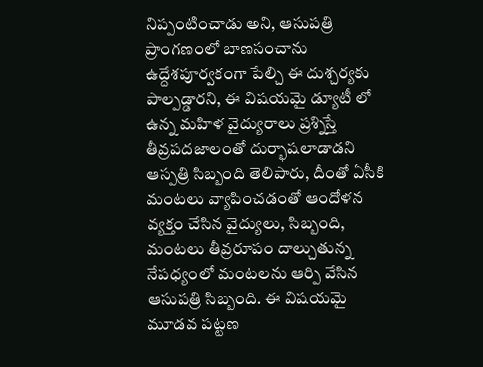నిప్పంటించాడు అని, ఆసుపత్రి ప్రాంగణంలో బాణసంచాను ఉద్దేశపూర్వకంగా పేల్చి ఈ దుశ్చర్యకు పాల్పడ్డారని, ఈ విషయమై డ్యూటీ లో ఉన్న మహిళ వైద్యురాలు ప్రశ్నిస్తే తీవ్రపదజాలంతో దుర్భాషలాడాడని ఆస్పత్రి సిబ్బంది తెలిపారు, దీంతో ఏసీకి మంటలు వ్యాపించడంతో ఆందోళన వ్యక్తం చేసిన వైద్యులు, సిబ్బంది, మంటలు తీవ్రరూపం దాల్చుతున్న నేపధ్యంలో మంటలను ఆర్పి వేసిన ఆసుపత్రి సిబ్బంది. ఈ విషయమై మూడవ పట్టణ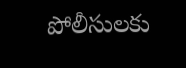పోలీసులకు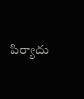పిర్యాదు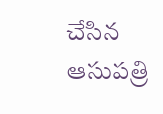చేసిన ఆసుపత్రి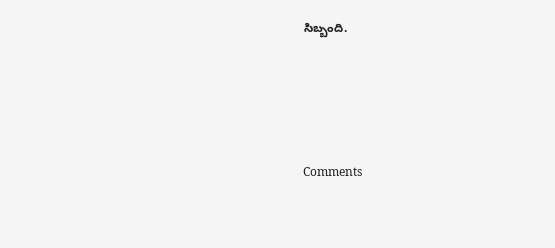సిబ్బంది.




Comments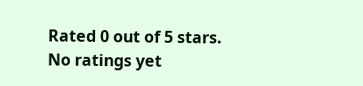Rated 0 out of 5 stars.
No ratings yet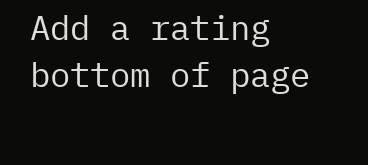Add a rating
bottom of page